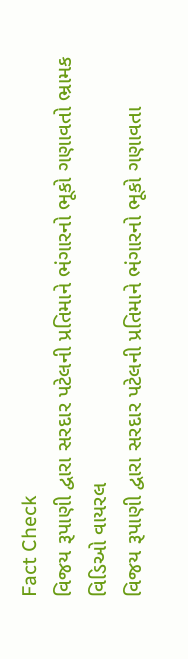Fact Check
વિજય રૂપાણી દ્વારા સરદાર પટેલની પ્રતિમાને ભંગારનો ભૂકો ગણાવતો ભ્રામક વિડિઓ વાયરલ
વિજય રૂપાણી દ્વારા સરદાર પટેલની પ્રતિમાને ભંગારનો ભૂકો ગણાવતા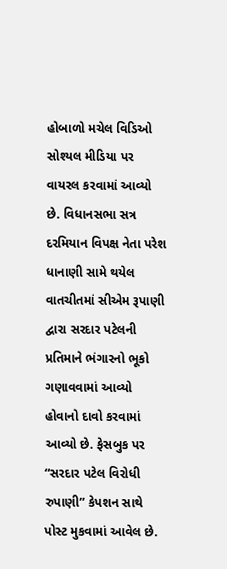હોબાળો મચેલ વિડિઓ સોશ્યલ મીડિયા પર વાયરલ કરવામાં આવ્યો છે. વિધાનસભા સત્ર દરમિયાન વિપક્ષ નેતા પરેશ ધાનાણી સામે થયેલ વાતચીતમાં સીએમ રૂપાણી દ્વારા સરદાર પટેલની પ્રતિમાને ભંગારનો ભૂકો ગણાવવામાં આવ્યો હોવાનો દાવો કરવામાં આવ્યો છે. ફેસબુક પર “સરદાર પટેલ વિરોધી રુપાણી” કેપશન સાથે પોસ્ટ મુકવામાં આવેલ છે.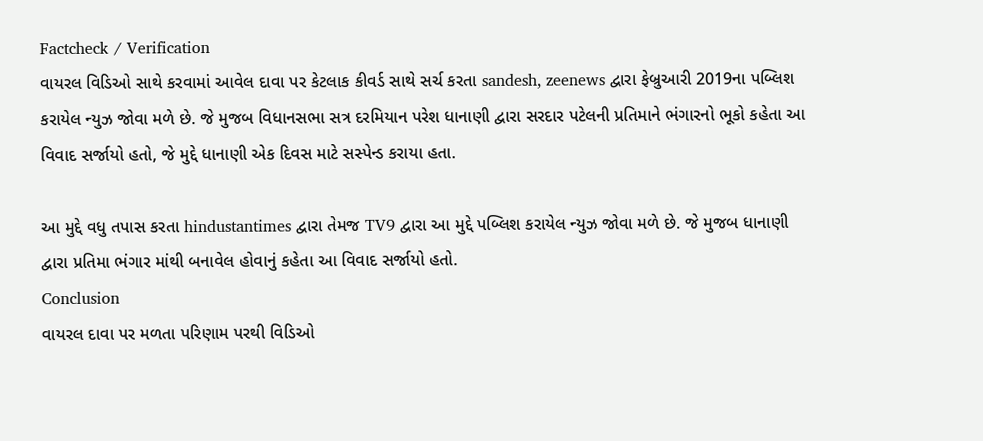Factcheck / Verification
વાયરલ વિડિઓ સાથે કરવામાં આવેલ દાવા પર કેટલાક કીવર્ડ સાથે સર્ચ કરતા sandesh, zeenews દ્વારા ફેબ્રુઆરી 2019ના પબ્લિશ કરાયેલ ન્યુઝ જોવા મળે છે. જે મુજબ વિધાનસભા સત્ર દરમિયાન પરેશ ધાનાણી દ્વારા સરદાર પટેલની પ્રતિમાને ભંગારનો ભૂકો કહેતા આ વિવાદ સર્જાયો હતો, જે મુદ્દે ધાનાણી એક દિવસ માટે સસ્પેન્ડ કરાયા હતા.

આ મુદ્દે વધુ તપાસ કરતા hindustantimes દ્વારા તેમજ TV9 દ્વારા આ મુદ્દે પબ્લિશ કરાયેલ ન્યુઝ જોવા મળે છે. જે મુજબ ધાનાણી દ્વારા પ્રતિમા ભંગાર માંથી બનાવેલ હોવાનું કહેતા આ વિવાદ સર્જાયો હતો.
Conclusion
વાયરલ દાવા પર મળતા પરિણામ પરથી વિડિઓ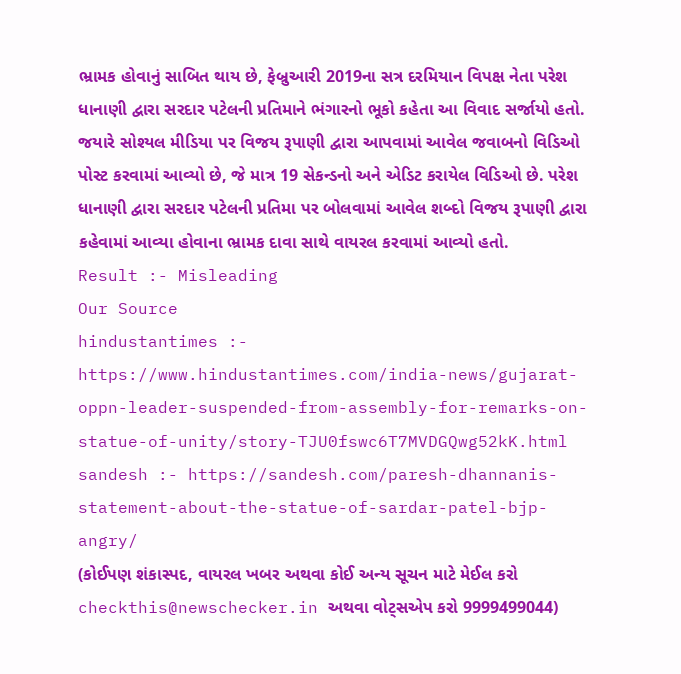ભ્રામક હોવાનું સાબિત થાય છે, ફેબ્રુઆરી 2019ના સત્ર દરમિયાન વિપક્ષ નેતા પરેશ ધાનાણી દ્વારા સરદાર પટેલની પ્રતિમાને ભંગારનો ભૂકો કહેતા આ વિવાદ સર્જાયો હતો. જયારે સોશ્યલ મીડિયા પર વિજય રૂપાણી દ્વારા આપવામાં આવેલ જવાબનો વિડિઓ પોસ્ટ કરવામાં આવ્યો છે, જે માત્ર 19 સેકન્ડનો અને એડિટ કરાયેલ વિડિઓ છે. પરેશ ધાનાણી દ્વારા સરદાર પટેલની પ્રતિમા પર બોલવામાં આવેલ શબ્દો વિજય રૂપાણી દ્વારા કહેવામાં આવ્યા હોવાના ભ્રામક દાવા સાથે વાયરલ કરવામાં આવ્યો હતો.
Result :- Misleading
Our Source
hindustantimes :- https://www.hindustantimes.com/india-news/gujarat-oppn-leader-suspended-from-assembly-for-remarks-on-statue-of-unity/story-TJU0fswc6T7MVDGQwg52kK.html
sandesh :- https://sandesh.com/paresh-dhannanis-statement-about-the-statue-of-sardar-patel-bjp-angry/
(કોઈપણ શંકાસ્પદ, વાયરલ ખબર અથવા કોઈ અન્ય સૂચન માટે મેઈલ કરો checkthis@newschecker.in અથવા વોટ્સએપ કરો 9999499044)